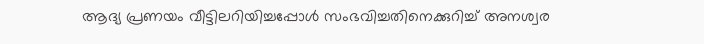ആദ്യ പ്രണയം വീട്ടിലറിയിച്ചപ്പോൾ സംഭവിച്ചതിനെക്കുറിച്ച് അനശ്വര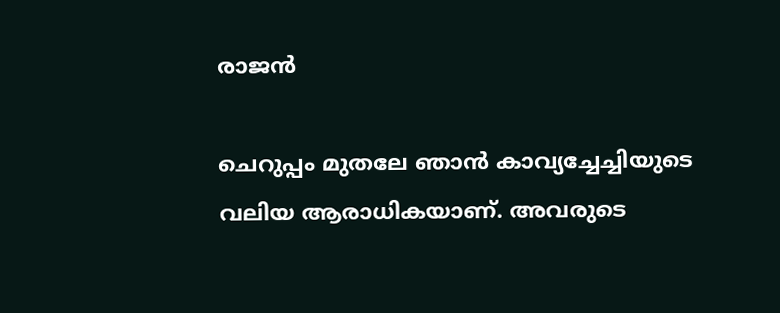രാജൻ

ചെറുപ്പം മുതലേ ഞാന്‍ കാവ്യച്ചേച്ചിയുടെ വലിയ ആരാധികയാണ്. അവരുടെ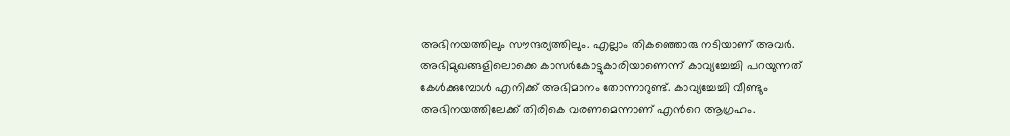അഭിനയത്തിലും സൗന്ദര്യത്തിലും. എല്ലാം തികഞ്ഞൊരു നടിയാണ് അവര്‍. അഭിമുഖങ്ങളിലൊക്കെ കാസര്‍കോട്ടുകാരിയാണെന്ന് കാവ്യച്ചേച്ചി പറയുന്നത് കേള്‍ക്കുമ്പോള്‍ എനിക്ക് അഭിമാനം തോന്നാറുണ്ട്. കാവ്യച്ചേച്ചി വീണ്ടും അഭിനയത്തിലേക്ക് തിരികെ വരണമെന്നാണ് എന്‍റെ ആഗ്രഹം.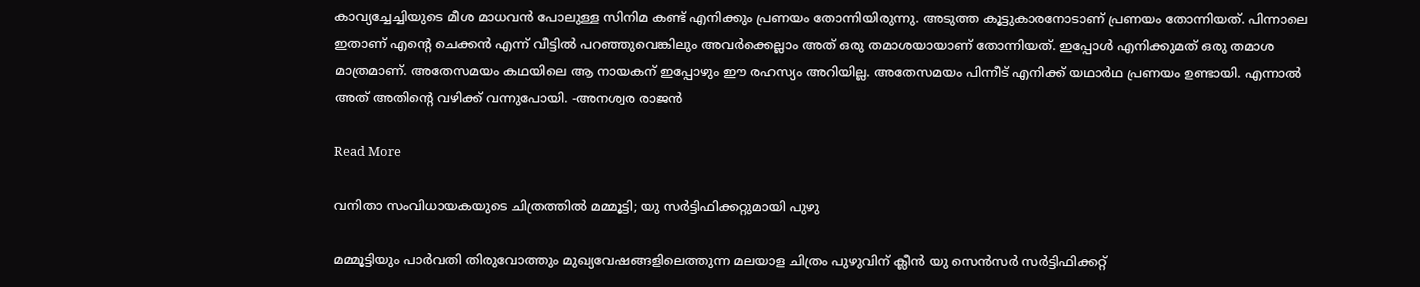കാവ്യച്ചേച്ചിയുടെ മീശ മാധവന്‍ പോലുള്ള സിനിമ കണ്ട് എനിക്കും പ്രണയം തോന്നിയിരുന്നു. അടുത്ത കൂട്ടുകാരനോടാണ് പ്രണയം തോന്നിയത്. പിന്നാലെ ഇതാണ് എന്‍റെ ചെക്കന്‍ എന്ന് വീട്ടില്‍ പറഞ്ഞുവെങ്കിലും അവര്‍ക്കെല്ലാം അത് ഒരു തമാശയായാണ് തോന്നിയത്. ഇപ്പോള്‍ എനിക്കുമത് ഒരു തമാശ മാത്രമാണ്. അതേസമയം കഥയിലെ ആ നായകന് ഇപ്പോഴും ഈ രഹസ്യം അറിയില്ല. അതേസമയം പിന്നീട് എനിക്ക് യഥാര്‍ഥ പ്രണയം ഉണ്ടായി. എന്നാല്‍ അത് അതിന്‍റെ വഴിക്ക് വന്നുപോയി. -അനശ്വര രാജൻ

Read More

വനിതാ സംവിധായകയുടെ ചിത്രത്തിൽ മമ്മൂട്ടി; യു സർട്ടിഫിക്കറ്റുമായി പുഴു

മമ്മൂട്ടിയും പാർവതി തിരുവോത്തും മുഖ്യവേഷങ്ങളിലെത്തുന്ന മലയാള ചിത്രം പുഴുവിന് ക്ലീൻ യു സെൻസർ സർട്ടിഫിക്കറ്റ്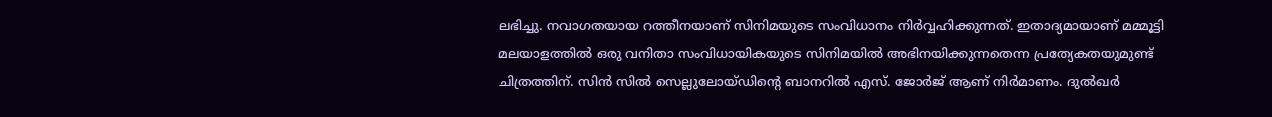ലഭിച്ചു. നവാഗതയായ റത്തീനയാണ് സിനിമയുടെ സംവിധാനം നിര്‍വ്വഹിക്കുന്നത്. ഇതാദ്യമായാണ് മമ്മൂട്ടി മലയാളത്തിൽ ഒരു വനിതാ സംവിധായികയുടെ സിനിമയില്‍ അഭിനയിക്കുന്നതെന്ന പ്രത്യേകതയുമുണ്ട് ചിത്രത്തിന്. സിന്‍ സില്‍ സെല്ലുലോയ്ഡിന്‍റെ ബാനറില്‍ എസ്. ജോര്‍ജ് ആണ് നിര്‍മാണം. ദുല്‍ഖര്‍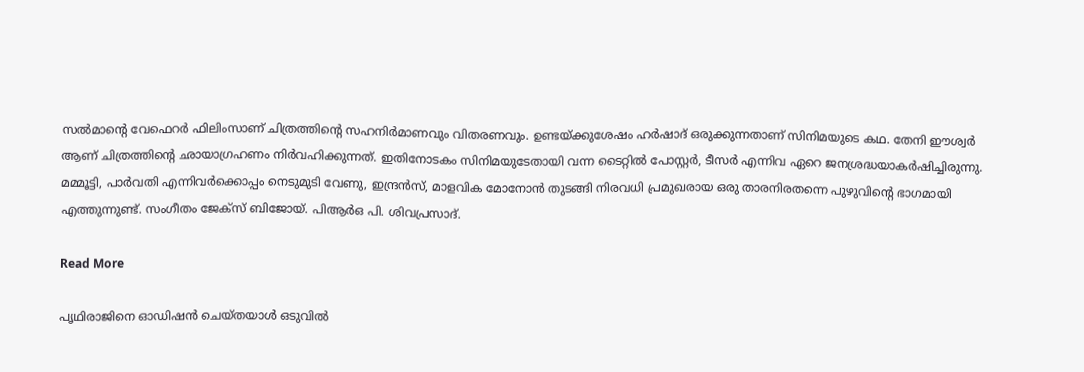സല്‍മാന്‍റെ വേഫെറര്‍ ഫിലിംസാണ് ചിത്രത്തിന്‍റെ സഹനിര്‍മാണവും വിതരണവും. ഉണ്ടയ്ക്കുശേഷം ഹര്‍ഷാദ് ഒരുക്കുന്നതാണ് സിനിമയുടെ കഥ. തേനി ഈശ്വര്‍ ആണ് ചിത്രത്തിന്‍റെ ഛായാഗ്രഹണം നിര്‍വഹിക്കുന്നത്. ഇതിനോടകം സിനിമയുടേതായി വന്ന ടൈറ്റില്‍ പോസ്റ്റര്‍, ടീസർ എന്നിവ ഏറെ ജനശ്രദ്ധയാകര്‍ഷിച്ചിരുന്നു. മമ്മൂട്ടി, പാര്‍വതി എന്നിവര്‍ക്കൊപ്പം നെടുമുടി വേണു, ഇന്ദ്രന്‍സ്, മാളവിക മോനോന്‍ തുടങ്ങി നിരവധി പ്രമുഖരായ ഒരു താരനിരതന്നെ പുഴുവിന്‍റെ ഭാഗമായി എത്തുന്നുണ്ട്. സംഗീതം ജേക്സ് ബിജോയ്. പിആർഒ പി. ശിവപ്രസാദ്.

Read More

പൃഥിരാജിനെ ഓഡിഷൻ ചെയ്തയാൾ ഒടുവിൽ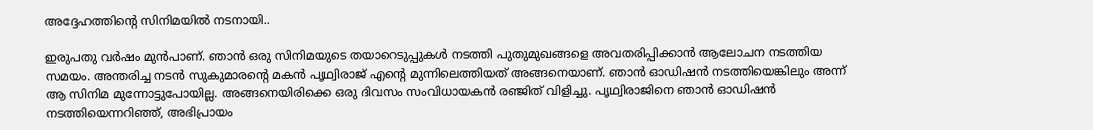അദ്ദേഹത്തിന്‍റെ സിനിമയിൽ നടനായി..

ഇരുപതു വർഷം മുൻപാണ്. ഞാൻ ഒരു സിനിമയുടെ തയാറെടുപ്പുകൾ നടത്തി പുതുമുഖങ്ങളെ അവതരിപ്പിക്കാൻ ആലോചന നടത്തിയ സമയം. അന്തരിച്ച നടൻ സുകുമാരന്‍റെ മകൻ പൃഥ്വിരാജ് എന്‍റെ മുന്നിലെത്തിയത് അങ്ങനെയാണ്. ഞാൻ ഓഡിഷൻ നടത്തിയെങ്കിലും അന്ന് ആ സിനിമ മുന്നോട്ടുപോയില്ല. അങ്ങനെയിരിക്കെ ഒരു ദിവസം സംവിധായകൻ രഞ്ജിത് വിളിച്ചു. പൃഥ്വിരാജിനെ ഞാൻ ഓഡിഷൻ നടത്തിയെന്നറിഞ്ഞ്, അഭിപ്രായം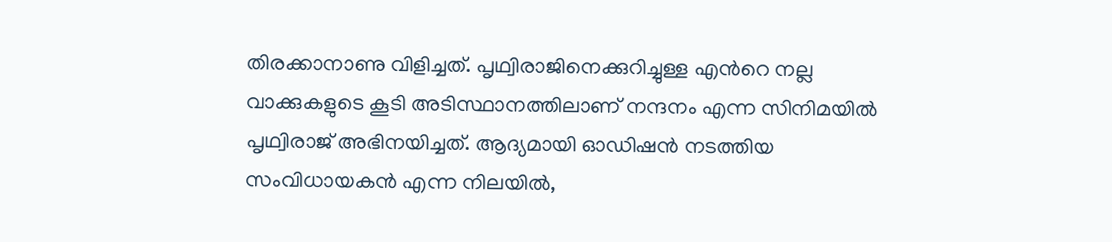തിരക്കാനാണു വിളിച്ചത്. പൃഥ്വിരാജിനെക്കുറിച്ചുള്ള എന്‍റെ നല്ല വാക്കുകളുടെ കൂടി അടിസ്ഥാനത്തിലാണ് നന്ദനം എന്ന സിനിമയിൽ പൃഥ്വിരാജ് അഭിനയിച്ചത്. ആദ്യമായി ഓഡിഷൻ നടത്തിയ സംവിധായകൻ എന്ന നിലയിൽ,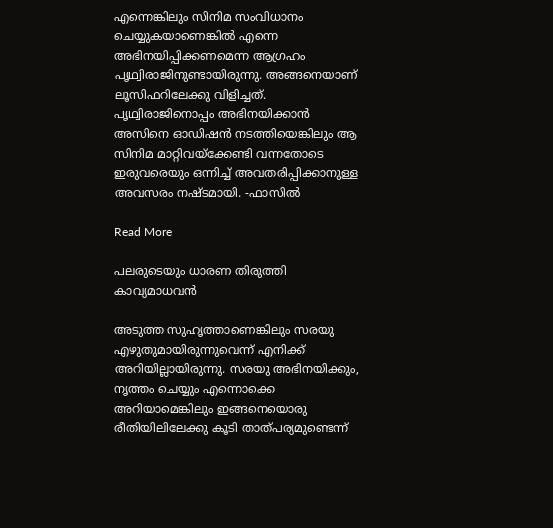എന്നെങ്കിലും സിനിമ സംവിധാനം ചെയ്യുകയാണെങ്കിൽ എന്നെ അഭിനയിപ്പിക്കണമെന്ന ആഗ്രഹം പൃഥ്വിരാജിനുണ്ടായിരുന്നു. അങ്ങനെയാണ് ലൂസിഫറിലേക്കു വിളിച്ചത്. പൃഥ്വിരാജിനൊപ്പം അഭിനയിക്കാൻ അസിനെ ഓഡിഷൻ നടത്തിയെങ്കിലും ആ സിനിമ മാറ്റിവയ്ക്കേണ്ടി വന്നതോടെ ഇരുവരെയും ഒന്നിച്ച് അവതരിപ്പിക്കാനുള്ള അവസരം നഷ്ടമായി. -ഫാസിൽ

Read More

പലരുടെയും ധാരണ തിരുത്തി കാവ്യമാധവൻ

അടുത്ത സുഹൃത്താണെങ്കിലും സരയു എഴുതുമായിരുന്നുവെന്ന് എനിക്ക് അറിയില്ലായിരുന്നു. സരയു അഭിനയിക്കും, നൃത്തം ചെയ്യും എന്നൊക്കെ അറിയാമെങ്കിലും ഇങ്ങനെയൊരു രീതിയിലിലേക്കു കൂടി താത്പര്യമുണ്ടെന്ന്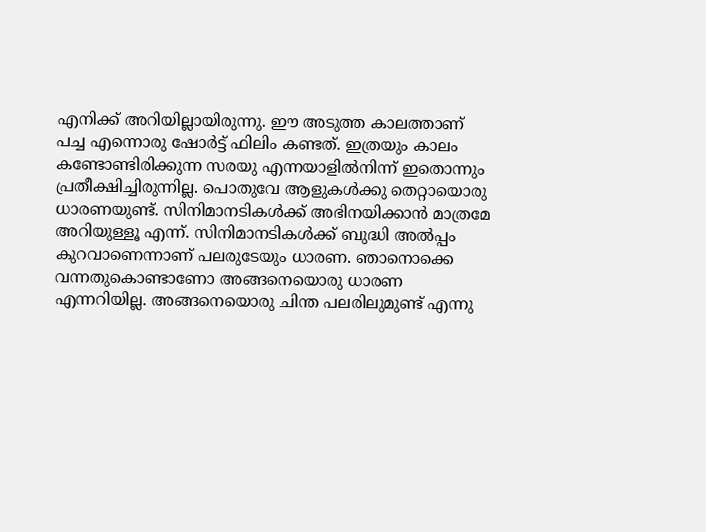എനിക്ക് അറിയില്ലായിരുന്നു. ഈ അടുത്ത കാലത്താണ് പച്ച എന്നൊരു ഷോര്‍ട്ട് ഫിലിം കണ്ടത്. ഇത്രയും കാലം കണ്ടോണ്ടിരിക്കുന്ന സരയു എന്നയാളില്‍നിന്ന് ഇതൊന്നും പ്രതീക്ഷിച്ചിരുന്നില്ല. പൊതുവേ ആളുകള്‍ക്കു തെറ്റായൊരു ധാരണയുണ്ട്. സിനിമാനടികള്‍ക്ക് അഭിനയിക്കാന്‍ മാത്രമേ അറിയുള്ളൂ എന്ന്. സിനിമാനടികള്‍ക്ക് ബുദ്ധി അല്‍പ്പം കുറവാണെന്നാണ് പലരുടേയും ധാരണ. ഞാനൊക്കെ വന്നതുകൊണ്ടാണോ അങ്ങനെയൊരു ധാരണ എന്നറിയില്ല. അങ്ങനെയൊരു ചിന്ത പലരിലുമുണ്ട് എന്നു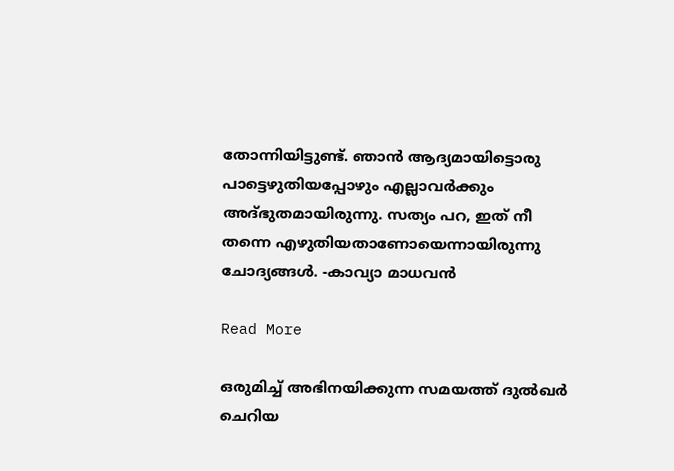തോന്നിയിട്ടുണ്ട്. ഞാന്‍ ആദ്യമായിട്ടൊരു പാട്ടെഴുതിയപ്പോഴും എല്ലാവര്‍ക്കും അദ്ഭുതമായിരുന്നു. സത്യം പറ, ഇത് നീ തന്നെ എഴുതിയതാണോയെന്നായിരുന്നു ചോദ്യങ്ങള്‍. -കാവ്യാ മാധവൻ

Read More

ഒരുമിച്ച് അഭിനയിക്കുന്ന സമയത്ത് ദുല്‍ഖര്‍ ചെറിയ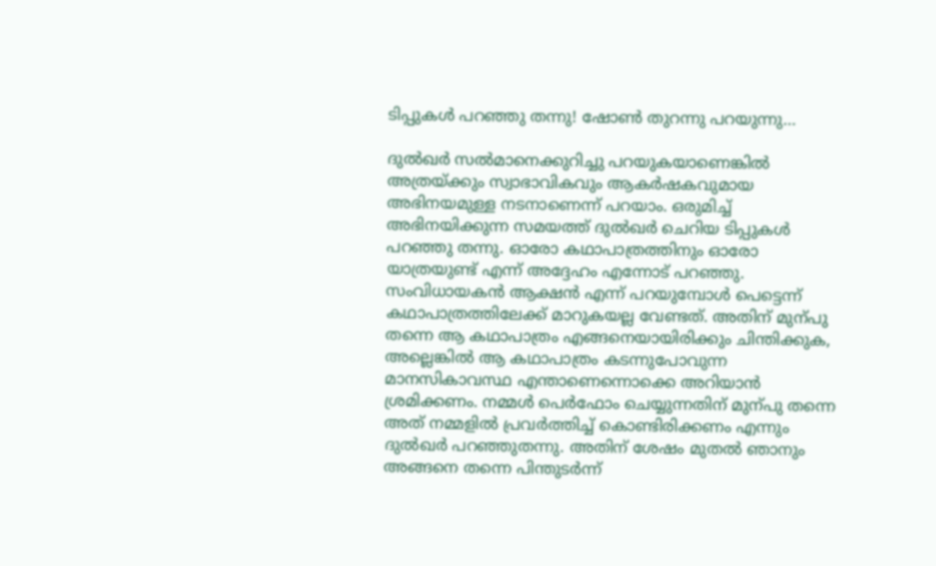ടിപ്പുകൾ പറഞ്ഞു തന്നു! ഷോൺ തുറന്നു പറയുന്നു…

ദുല്‍ഖര്‍ സല്‍മാനെക്കുറിച്ചു പറയുകയാണെങ്കില്‍ അത്രയ്ക്കും സ്വാഭാവികവും ആകര്‍ഷകവുമായ അഭിനയമുള്ള നടനാണെന്ന് പറയാം. ഒരുമിച്ച് അഭിനയിക്കുന്ന സമയത്ത് ദുല്‍ഖര്‍ ചെറിയ ടിപ്പുകൾ പറഞ്ഞു തന്നു. ഓരോ കഥാപാത്രത്തിനും ഓരോ യാത്രയുണ്ട് എന്ന് അദ്ദേഹം എന്നോട് പറഞ്ഞു. സംവിധായകന്‍ ആക്ഷന്‍ എന്ന് പറയുമ്പോള്‍ പെട്ടെന്ന് കഥാപാത്രത്തിലേക്ക് മാറുകയല്ല വേണ്ടത്. അതിന് മുന്പു തന്നെ ആ കഥാപാത്രം എങ്ങനെയായിരിക്കും ചിന്തിക്കുക, അല്ലെങ്കില്‍ ആ കഥാപാത്രം കടന്നുപോവുന്ന മാനസികാവസ്ഥ എന്താണെന്നൊക്കെ അറിയാന്‍ ശ്രമിക്കണം. നമ്മള്‍ പെര്‍ഫോം ചെയ്യുന്നതിന് മുന്പു തന്നെ അത് നമ്മളില്‍ പ്രവര്‍ത്തിച്ച് കൊണ്ടിരിക്കണം എന്നും ദുല്‍ഖര്‍ പറഞ്ഞുതന്നു. അതിന് ശേഷം മുതല്‍ ഞാനും അങ്ങനെ തന്നെ പിന്തുടര്‍ന്ന്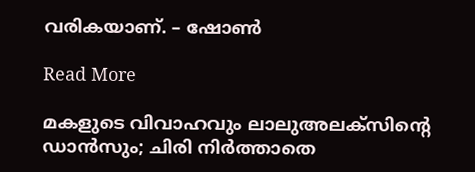വരികയാണ്. – ഷോൺ

Read More

മകളുടെ വിവാഹവും ലാലുഅലക്സിന്‍റെ ഡാൻസും; ചിരി നിർത്താതെ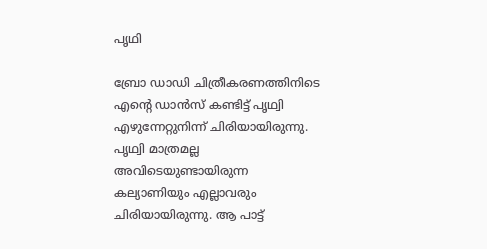പൃഥി

ബ്രോ ഡാഡി ചിത്രീകരണത്തിനിടെ എന്‍റെ ഡാൻസ് കണ്ടിട്ട് പൃഥ്വി എഴുന്നേറ്റുനിന്ന് ചിരിയായിരുന്നു. പൃഥ്വി മാത്രമല്ല അവിടെയുണ്ടായിരുന്ന കല്യാണിയും എല്ലാവരും ചിരിയായിരുന്നു. ആ പാട്ട്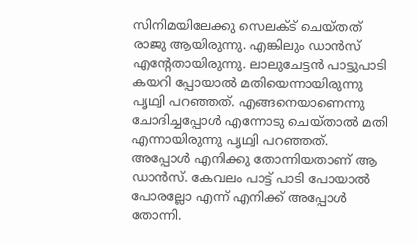സിനിമയിലേക്കു സെലക്ട് ചെയ്തത് രാജു ആയിരുന്നു. എങ്കിലും ഡാൻസ് എന്‍റേതായിരുന്നു. ലാലുചേട്ടൻ പാട്ടുപാടി കയറി പ്പോയാൽ മതിയെന്നായിരുന്നു പൃഥ്വി പറഞ്ഞത്. എങ്ങനെയാണെന്നു ചോദിച്ചപ്പോൾ എന്നോടു ചെയ്താൽ മതി എന്നായിരുന്നു പൃഥ്വി പറഞ്ഞത്. അപ്പോൾ എനിക്കു തോന്നിയതാണ് ആ ഡാൻസ്. കേവലം പാട്ട് പാടി പോയാൽ പോരല്ലോ എന്ന് എനിക്ക് അപ്പോൾ തോന്നി.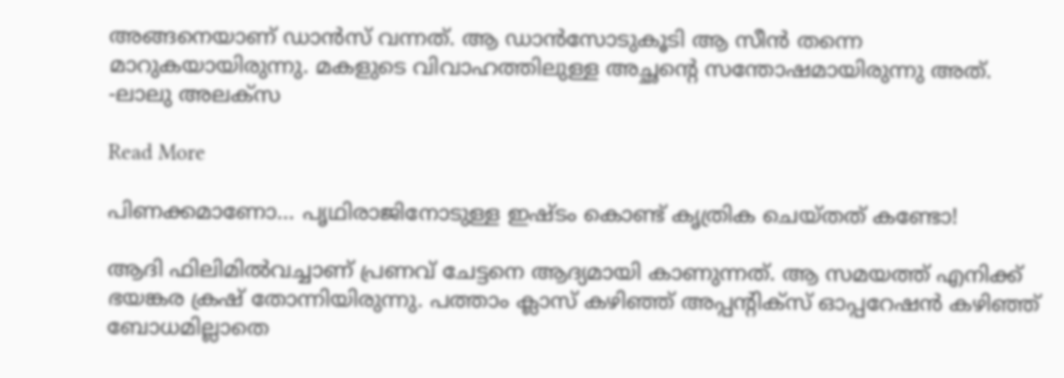അങ്ങനെയാണ് ഡാൻസ് വന്നത്. ആ ഡാൻസോടുകൂടി ആ സീൻ തന്നെ മാറുകയായിരുന്നു. മകളുടെ വിവാഹത്തിലുള്ള അച്ഛന്‍റെ സന്തോഷമായിരുന്നു അത്. -ലാലു അലക്സ

Read More

പിണക്കമാണോ… പൃഥിരാജിനോടുള്ള ഇഷ്ടം കൊണ്ട് കൃത്രിക ചെയ്തത് കണ്ടോ!

ആദി ഫിലിമില്‍വച്ചാണ് പ്രണവ് ചേട്ടനെ ആദ്യമായി കാണുന്നത്. ആ സമയത്ത് എനിക്ക് ഭയങ്കര ക്രഷ് തോന്നിയിരുന്നു. പത്താം ക്ലാസ് കഴിഞ്ഞ് അപ്പന്‍റിക്‌സ് ഓപ്പറേഷന്‍ കഴിഞ്ഞ് ബോധമില്ലാതെ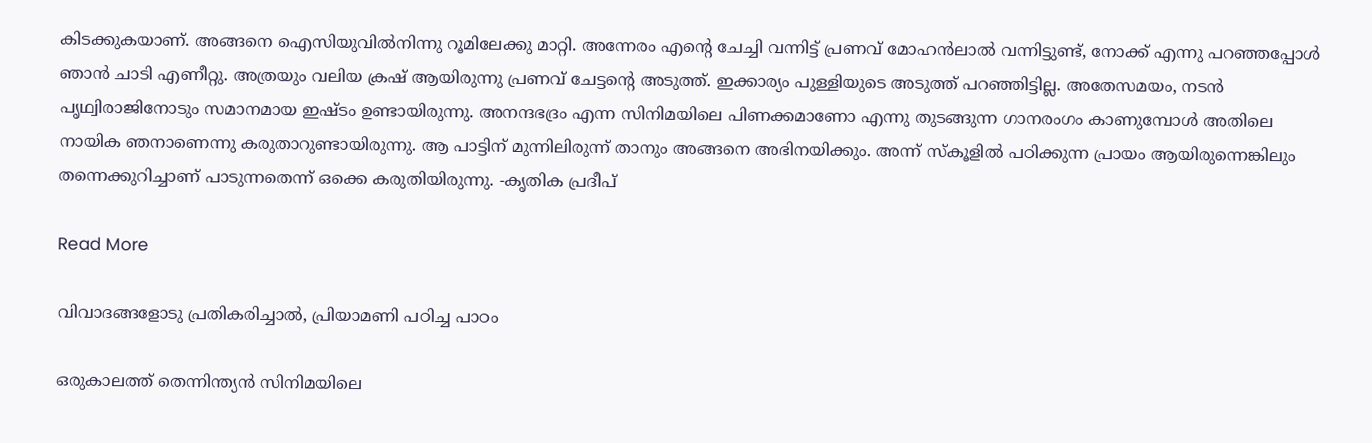കിടക്കുകയാണ്. അങ്ങനെ ഐസിയുവില്‍നിന്നു റൂമിലേക്കു മാറ്റി. അന്നേരം എന്‍റെ ചേച്ചി വന്നിട്ട് പ്രണവ് മോഹന്‍ലാല്‍ വന്നിട്ടുണ്ട്, നോക്ക് എന്നു പറഞ്ഞപ്പോള്‍ ഞാന്‍ ചാടി എണീറ്റു. അത്രയും വലിയ ക്രഷ് ആയിരുന്നു പ്രണവ് ചേട്ടന്‍റെ അടുത്ത്. ഇക്കാര്യം പുള്ളിയുടെ അടുത്ത് പറഞ്ഞിട്ടില്ല. അതേസമയം, നടന്‍ പൃഥ്വിരാജിനോടും സമാനമായ ഇഷ്ടം ഉണ്ടായിരുന്നു. അനന്ദഭദ്രം എന്ന സിനിമയിലെ പിണക്കമാണോ എന്നു തുടങ്ങുന്ന ഗാനരംഗം കാണുമ്പോള്‍ അതിലെ നായിക ഞനാണെന്നു കരുതാറുണ്ടായിരുന്നു. ആ പാട്ടിന് മുന്നിലിരുന്ന് താനും അങ്ങനെ അഭിനയിക്കും. അന്ന് സ്‌കൂളില്‍ പഠിക്കുന്ന പ്രായം ആയിരുന്നെങ്കിലും തന്നെക്കുറിച്ചാണ് പാടുന്നതെന്ന് ഒക്കെ കരുതിയിരുന്നു. -കൃതിക പ്രദീപ്

Read More

വിവാദങ്ങളോടു പ്രതികരിച്ചാൽ, പ്രിയാമണി പഠിച്ച പാഠം

ഒരുകാലത്ത് തെന്നിന്ത്യൻ സിനിമയിലെ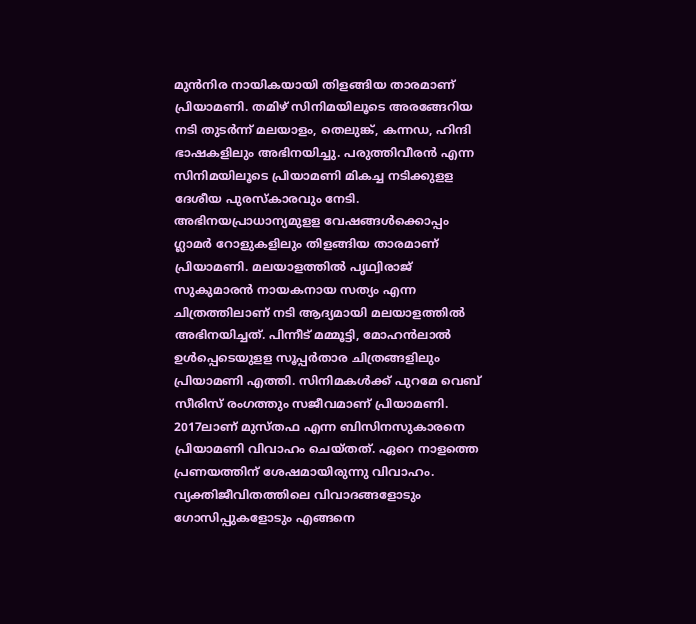മുൻനിര നായികയായി തിളങ്ങിയ താരമാണ് പ്രിയാമണി. തമിഴ് സിനിമയിലൂടെ അരങ്ങേറിയ നടി തുടർന്ന് മലയാളം, തെലുങ്ക്, കന്നഡ, ഹിന്ദി ഭാഷകളിലും അഭിനയിച്ചു. പരുത്തിവീരൻ എന്ന സിനിമയിലൂടെ പ്രിയാമണി മികച്ച നടിക്കുളള ദേശീയ പുരസ്‌കാരവും നേടി. അഭിനയപ്രാധാന്യമുളള വേഷങ്ങൾക്കൊപ്പം ഗ്ലാമർ റോളുകളിലും തിളങ്ങിയ താരമാണ് പ്രിയാമണി. മലയാളത്തിൽ പൃഥ്വിരാജ് സുകുമാരൻ നായകനായ സത്യം എന്ന ചിത്രത്തിലാണ് നടി ആദ്യമായി മലയാളത്തിൽ അഭിനയിച്ചത്. പിന്നീട് മമ്മൂട്ടി, മോഹൻലാൽ ഉൾപ്പെടെയുളള സൂപ്പർതാര ചിത്രങ്ങളിലും പ്രിയാമണി എത്തി. സിനിമകൾക്ക് പുറമേ വെബ് സീരിസ് രംഗത്തും സജീവമാണ് പ്രിയാമണി. 2017ലാണ് മുസ്തഫ എന്ന ബിസിനസുകാരനെ പ്രിയാമണി വിവാഹം ചെയ്തത്. ഏറെ നാളത്തെ പ്രണയത്തിന് ശേഷമായിരുന്നു വിവാഹം. വ്യക്തിജീവിതത്തിലെ വിവാദങ്ങളോടും ഗോസിപ്പുകളോടും എങ്ങനെ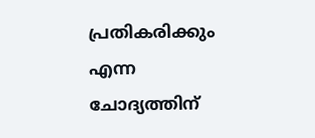പ്രതികരിക്കും എന്ന ചോദ്യത്തിന്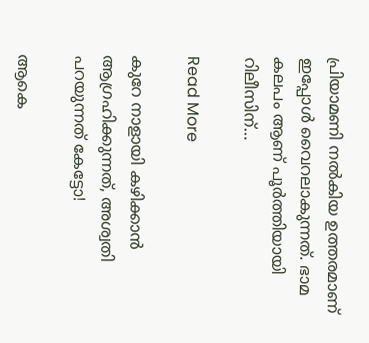പ്രിയാമണി നൽകിയ ഉത്തരമാണ് ഇപ്പോൾ വൈറലാകുന്നത്. ഭാമ കലപം ആണ് പൂർത്തിയായി റിലീസിന്…

Read More

കുറേ നാളായി കഴിക്കാന്‍ ആഗ്രഹിക്കുന്നത്, അശ്വതി പറയുന്നത് കേട്ടോ!

ആകെ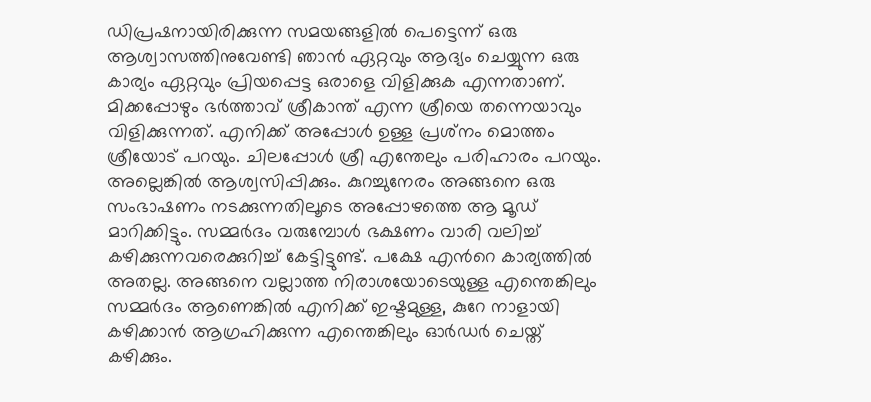ഡിപ്രഷനായിരിക്കുന്ന സമയങ്ങളില്‍ പെട്ടെന്ന് ഒരു ആശ്വാസത്തിനുവേണ്ടി ഞാന്‍ ഏറ്റവും ആദ്യം ചെയ്യുന്ന ഒരു കാര്യം ഏറ്റവും പ്രിയപ്പെട്ട ഒരാളെ വിളിക്കുക എന്നതാണ്. മിക്കപ്പോഴും ഭര്‍ത്താവ് ശ്രീകാന്ത് എന്ന ശ്രീയെ തന്നെയാവും വിളിക്കുന്നത്. എനിക്ക് അപ്പോള്‍ ഉള്ള പ്രശ്‌നം മൊത്തം ശ്രീയോട് പറയും. ചിലപ്പോള്‍ ശ്രീ എന്തേലും പരിഹാരം പറയും. അല്ലെങ്കില്‍ ആശ്വസിപ്പിക്കും. കുറച്ചുനേരം അങ്ങനെ ഒരു സംഭാഷണം നടക്കുന്നതിലൂടെ അപ്പോഴത്തെ ആ മൂഡ് മാറിക്കിട്ടും. സമ്മര്‍ദം വരുമ്പോള്‍ ഭക്ഷണം വാരി വലിച്ച് കഴിക്കുന്നവരെക്കുറിച്ച് കേട്ടിട്ടുണ്ട്. പക്ഷേ എന്‍റെ കാര്യത്തില്‍ അതല്ല. അങ്ങനെ വല്ലാത്ത നിരാശയോടെയുള്ള എന്തെങ്കിലും സമ്മര്‍ദം ആണെങ്കില്‍ എനിക്ക് ഇഷ്ടമുള്ള, കുറേ നാളായി കഴിക്കാന്‍ ആഗ്രഹിക്കുന്ന എന്തെങ്കിലും ഓർഡര്‍ ചെയ്ത് കഴിക്കും.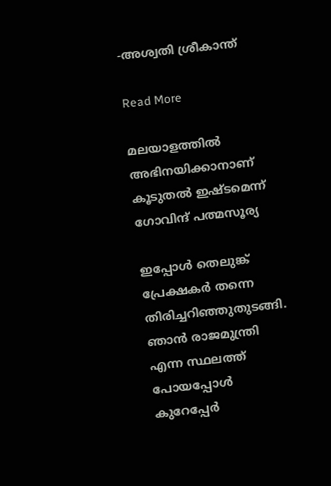-അശ്വതി ശ്രീകാന്ത്

Read More

മലയാളത്തിൽ അഭിനയിക്കാനാണ് കൂടുതൽ ഇഷ്ടമെന്ന് ഗോവിന്ദ് പത്മസൂര്യ

ഇപ്പോള്‍ തെലുങ്ക് പ്രേക്ഷകര്‍ തന്നെ തിരിച്ചറിഞ്ഞുതുടങ്ങി. ഞാന്‍ രാജമുന്ത്രി എന്ന സ്ഥലത്ത് പോയപ്പോള്‍ കുറേപ്പേർ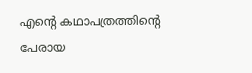എന്‍റെ കഥാപത്രത്തിന്‍റെ പേരായ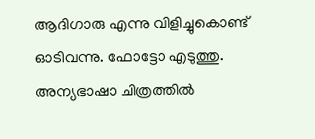ആദിഗാരു എന്നു വിളിച്ചുകൊണ്ട് ഓടിവന്നു. ഫോട്ടോ എടുത്തു. അന്യഭാഷാ ചിത്രത്തില്‍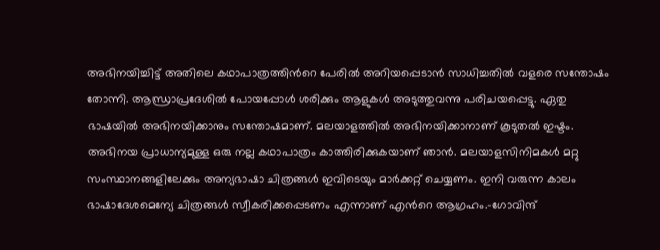അഭിനയിച്ചിട്ട് അതിലെ കഥാപാത്രത്തിന്‍റെ പേരില്‍ അറിയപ്പെടാന്‍ സാധിച്ചതില്‍ വളരെ സന്തോഷം തോന്നി. ആന്ധ്രാപ്രദേശില്‍ പോയപ്പോള്‍ ശരിക്കും ആളുകള്‍ അടുത്തുവന്നു പരിചയപ്പെട്ടു. ഏതു ഭാഷയില്‍ അഭിനയിക്കാനും സന്തോഷമാണ്. മലയാളത്തിൽ അഭിനയിക്കാനാണ് കൂടുതൽ ഇഷ്ടം. അഭിനയ പ്രാധാന്യമുള്ള ഒരു നല്ല കഥാപാത്രം കാത്തിരിക്കുകയാണ് ഞാൻ. മലയാളസിനിമകൾ മറ്റു സംസ്ഥാനങ്ങളിലേക്കും അന്യഭാഷാ ചിത്രങ്ങൾ ഇവിടെയും മാർക്കറ്റ് ചെയ്യണം. ഇനി വരുന്ന കാലം ഭാഷാദേശമെന്യേ ചിത്രങ്ങൾ സ്വീകരിക്കപ്പെടണം എന്നാണ് എന്‍റെ ആഗ്രഹം.-ഗോവിന്ദ്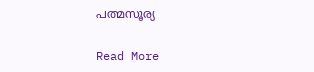പത്മസൂര്യ

Read More